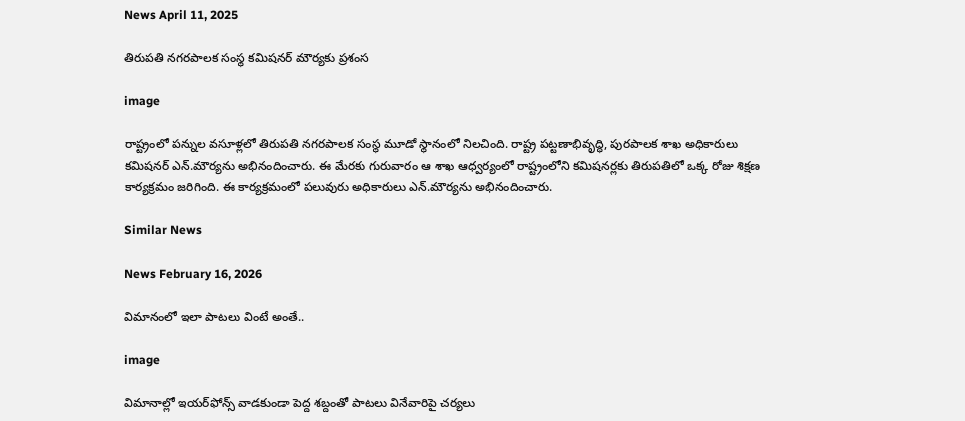News April 11, 2025

తిరుపతి నగరపాలక సంస్థ కమిషనర్ మౌర్యకు ప్రశంస

image

రాష్ట్రంలో పన్నుల వసూళ్లలో తిరుపతి నగరపాలక సంస్థ మూడో స్థానంలో నిలచింది. రాష్ట్ర పట్టణాభివృద్ధి, పురపాలక శాఖ అధికారులు కమిషనర్ ఎన్.మౌర్యను అభినందించారు. ఈ మేరకు గురువారం ఆ శాఖ ఆధ్వర్యంలో రాష్ట్రంలోని కమిషనర్లకు తిరుపతిలో ఒక్క రోజు శిక్షణ కార్యక్రమం జరిగింది. ఈ కార్యక్రమంలో పలువురు అధికారులు ఎన్.మౌర్యను అభినందించారు.

Similar News

News February 16, 2026

విమానంలో ఇలా పాటలు వింటే అంతే..

image

విమానాల్లో ఇయర్‌ఫోన్స్ వాడకుండా పెద్ద శబ్దంతో పాటలు వినేవారిపై చర్యలు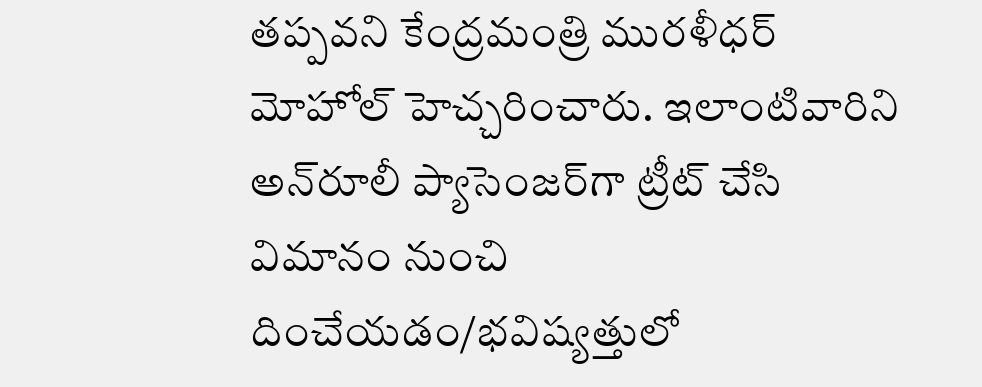తప్పవని కేంద్రమంత్రి మురళీధర్ మోహోల్ హెచ్చరించారు. ఇలాంటివారిని అన్‌రూలీ ప్యాసెంజర్‌గా ట్రీట్ చేసి విమానం నుంచి దించేయడం/భవిష్యత్తులో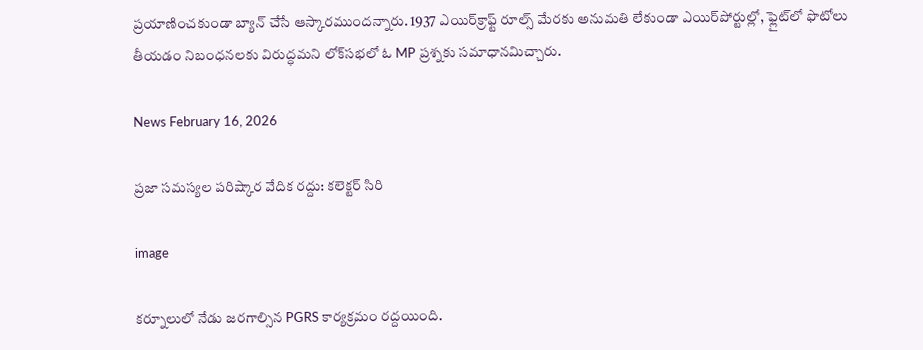ప్రయాణించకుండా బ్యాన్ చేసే ఆస్కారముందన్నారు. 1937 ఎయిర్‌క్రాఫ్ట్ రూల్స్ మేరకు అనుమతి లేకుండా ఎయిర్‌పోర్టుల్లో, ఫ్లైట్‌లో ఫొటోలు తీయడం నిబంధనలకు విరుద్ధమని లోక్‌సభలో ఓ MP ప్రశ్నకు సమాధానమిచ్చారు.

News February 16, 2026

ప్రజా సమస్యల పరిష్కార వేదిక రద్దు: కలెక్టర్ సిరి

image

కర్నూలులో నేడు జరగాల్సిన PGRS కార్యక్రమం రద్దయింది.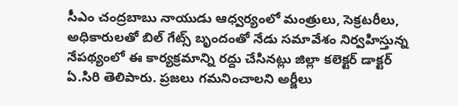సీఎం చంద్రబాబు నాయుడు ఆధ్వర్యంలో మంత్రులు, సెక్రటరీలు, అధికారులతో బిల్ గేట్స్ బృందంతో నేడు సమావేశం నిర్వహిస్తున్న నేపథ్యంలో ఈ కార్యక్రమాన్ని రద్దు చేసినట్లు జిల్లా కలెక్టర్ డాక్టర్ ఏ.సిరి తెలిపారు. ప్రజలు గమనించాలని అర్జీలు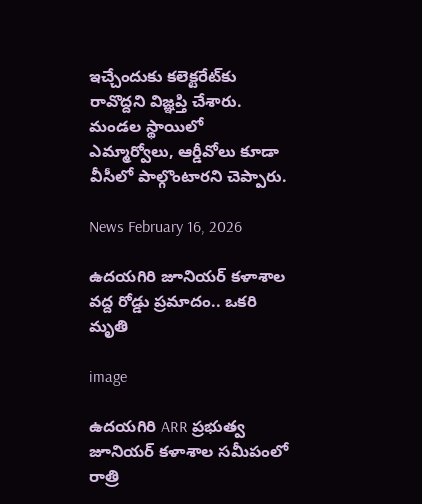ఇచ్చేందుకు కలెక్టరేట్‌కు రావొద్దని విజ్ఞప్తి చేశారు. మండల స్థాయిలో ఎమ్మార్వోలు, ఆర్డీవోలు కూడా వీసీలో పాల్గొంటారని చెప్పారు.

News February 16, 2026

ఉదయగిరి జూనియర్ కళాశాల వద్ద రోడ్డు ప్రమాదం.. ఒకరి మృతి

image

ఉదయగిరి ARR ప్రభుత్వ జూనియర్ కళాశాల సమీపంలో రాత్రి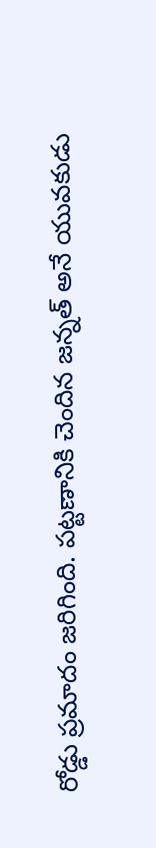రోడ్డు ప్రమాదం జరిగింది. పట్టణానికి చెందిన జన్నత్ అనే యువకుడు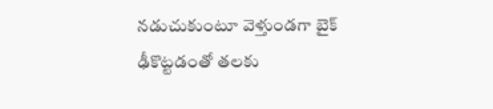నడుచుకుంటూ వెళ్తుండగా బైక్ ఢీకొట్టడంతో తలకు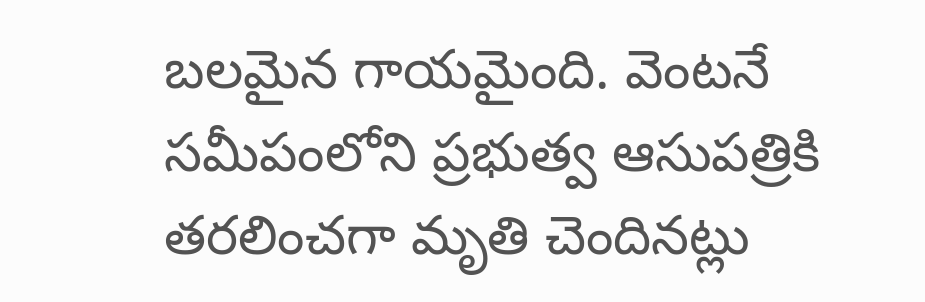బలమైన గాయమైంది. వెంటనే సమీపంలోని ప్రభుత్వ ఆసుపత్రికి తరలించగా మృతి చెందినట్లు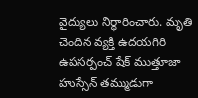వైద్యులు నిర్ధారించారు. మృతి చెందిన వ్యక్తి ఉదయగిరి ఉపసర్పంచ్ షేక్ ముత్తూజా హుస్సేన్ తమ్ముడుగా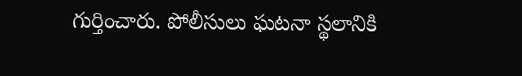గుర్తించారు. పోలీసులు ఘటనా స్థలానికి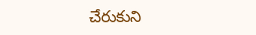చేరుకుని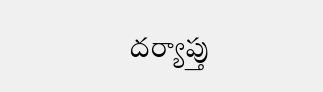దర్యాప్తు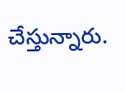చేస్తున్నారు.